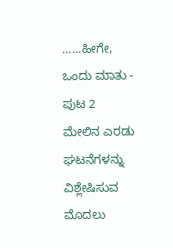......ಹೀಗೇ, ಒಂದು ಮಾತು - ಪುಟ 2
ಮೇಲಿನ ಎರಡು ಘಟನೆಗಳನ್ನು ವಿಶ್ಲೇಷಿಸುವ ಮೊದಲು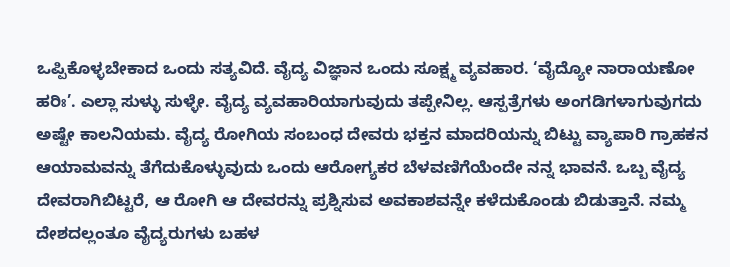ಒಪ್ಪಿಕೊಳ್ಳಬೇಕಾದ ಒಂದು ಸತ್ಯವಿದೆ. ವೈದ್ಯ ವಿಜ್ಞಾನ ಒಂದು ಸೂಕ್ಷ್ಮ ವ್ಯವಹಾರ. ‘ವೈದ್ಯೋ ನಾರಾಯಣೋ ಹರಿಃ’. ಎಲ್ಲಾ ಸುಳ್ಳು ಸುಳ್ಳೇ. ವೈದ್ಯ ವ್ಯವಹಾರಿಯಾಗುವುದು ತಪ್ಪೇನಿಲ್ಲ. ಆಸ್ಪತ್ರೆಗಳು ಅಂಗಡಿಗಳಾಗುವುಗದು ಅಷ್ಟೇ ಕಾಲನಿಯಮ. ವೈದ್ಯ ರೋಗಿಯ ಸಂಬಂಧ ದೇವರು ಭಕ್ತನ ಮಾದರಿಯನ್ನು ಬಿಟ್ಟು ವ್ಯಾಪಾರಿ ಗ್ರಾಹಕನ ಆಯಾಮವನ್ನು ತೆಗೆದುಕೊಳ್ಳುವುದು ಒಂದು ಆರೋಗ್ಯಕರ ಬೆಳವಣಿಗೆಯೆಂದೇ ನನ್ನ ಭಾವನೆ. ಒಬ್ಬ ವೈದ್ಯ ದೇವರಾಗಿಬಿಟ್ಟರೆ, ಆ ರೋಗಿ ಆ ದೇವರನ್ನು ಪ್ರಶ್ನಿಸುವ ಅವಕಾಶವನ್ನೇ ಕಳೆದುಕೊಂಡು ಬಿಡುತ್ತಾನೆ. ನಮ್ಮ ದೇಶದಲ್ಲಂತೂ ವೈದ್ಯರುಗಳು ಬಹಳ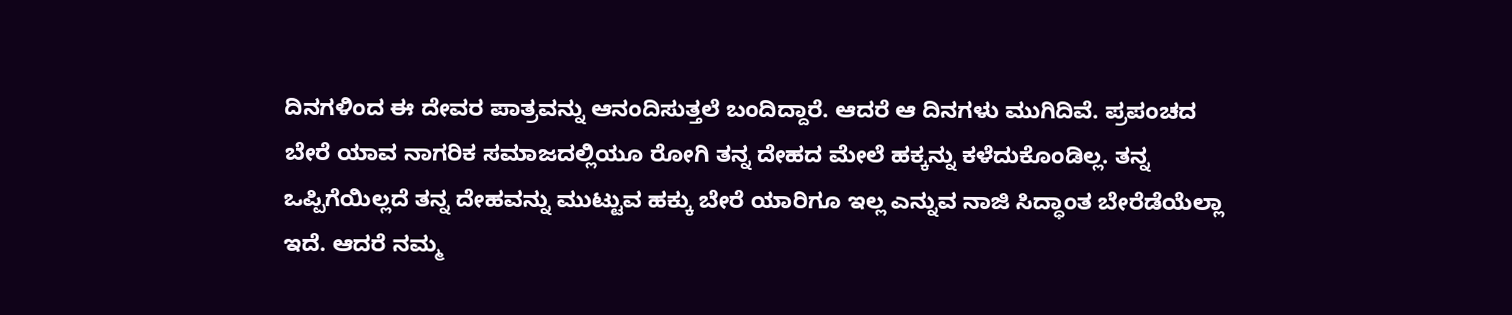ದಿನಗಳಿಂದ ಈ ದೇವರ ಪಾತ್ರವನ್ನು ಆನಂದಿಸುತ್ತಲೆ ಬಂದಿದ್ದಾರೆ. ಆದರೆ ಆ ದಿನಗಳು ಮುಗಿದಿವೆ. ಪ್ರಪಂಚದ ಬೇರೆ ಯಾವ ನಾಗರಿಕ ಸಮಾಜದಲ್ಲಿಯೂ ರೋಗಿ ತನ್ನ ದೇಹದ ಮೇಲೆ ಹಕ್ಕನ್ನು ಕಳೆದುಕೊಂಡಿಲ್ಲ. ತನ್ನ ಒಪ್ಪಿಗೆಯಿಲ್ಲದೆ ತನ್ನ ದೇಹವನ್ನು ಮುಟ್ಟುವ ಹಕ್ಕು ಬೇರೆ ಯಾರಿಗೂ ಇಲ್ಲ ಎನ್ನುವ ನಾಜಿ ಸಿದ್ಧಾಂತ ಬೇರೆಡೆಯೆಲ್ಲಾ ಇದೆ. ಆದರೆ ನಮ್ಮ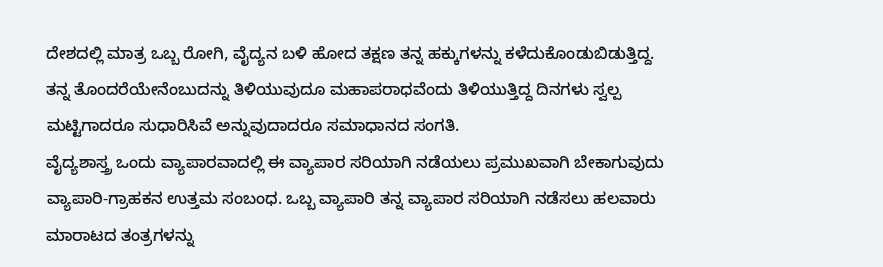ದೇಶದಲ್ಲಿ ಮಾತ್ರ ಒಬ್ಬ ರೋಗಿ, ವೈದ್ಯನ ಬಳಿ ಹೋದ ತಕ್ಷಣ ತನ್ನ ಹಕ್ಕುಗಳನ್ನು ಕಳೆದುಕೊಂಡುಬಿಡುತ್ತಿದ್ದ. ತನ್ನ ತೊಂದರೆಯೇನೆಂಬುದನ್ನು ತಿಳಿಯುವುದೂ ಮಹಾಪರಾಧವೆಂದು ತಿಳಿಯುತ್ತಿದ್ದ ದಿನಗಳು ಸ್ವಲ್ಪ ಮಟ್ಟಿಗಾದರೂ ಸುಧಾರಿಸಿವೆ ಅನ್ನುವುದಾದರೂ ಸಮಾಧಾನದ ಸಂಗತಿ.
ವೈದ್ಯಶಾಸ್ತ್ರ ಒಂದು ವ್ಯಾಪಾರವಾದಲ್ಲಿ ಈ ವ್ಯಾಪಾರ ಸರಿಯಾಗಿ ನಡೆಯಲು ಪ್ರಮುಖವಾಗಿ ಬೇಕಾಗುವುದು ವ್ಯಾಪಾರಿ-ಗ್ರಾಹಕನ ಉತ್ತಮ ಸಂಬಂಧ. ಒಬ್ಬ ವ್ಯಾಪಾರಿ ತನ್ನ ವ್ಯಾಪಾರ ಸರಿಯಾಗಿ ನಡೆಸಲು ಹಲವಾರು ಮಾರಾಟದ ತಂತ್ರಗಳನ್ನು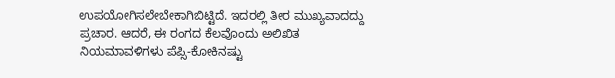ಉಪಯೋಗಿಸಲೇಬೇಕಾಗಿಬಿಟ್ಟಿದೆ. ಇದರಲ್ಲಿ ತೀರ ಮುಖ್ಯವಾದದ್ದು ಪ್ರಚಾರ. ಆದರೆ, ಈ ರಂಗದ ಕೆಲವೊಂದು ಅಲಿಖಿತ ನಿಯಮಾವಳಿಗಳು ಪೆಪ್ಸಿ-ಕೋಕಿನಷ್ಟು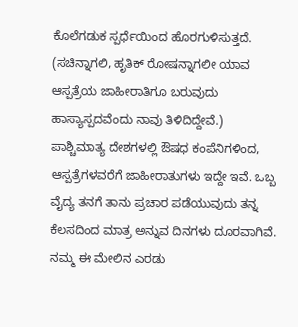ಕೊಲೆಗಡುಕ ಸ್ಪರ್ಧೆಯಿಂದ ಹೊರಗುಳಿಸುತ್ತದೆ. (ಸಚಿನ್ನಾಗಲಿ, ಹೃತಿಕ್ ರೋಷನ್ನಾಗಲೀ ಯಾವ ಆಸ್ಪತ್ರೆಯ ಜಾಹೀರಾತಿಗೂ ಬರುವುದು ಹಾಸ್ಯಾಸ್ಪದವೆಂದು ನಾವು ತಿಳಿದಿದ್ದೇವೆ.) ಪಾಶ್ಚಿಮಾತ್ಯ ದೇಶಗಳಲ್ಲಿ ಔಷಧ ಕಂಪೆನಿಗಳಿಂದ, ಆಸ್ಪತ್ರೆಗಳವರೆಗೆ ಜಾಹೀರಾತುಗಳು ಇದ್ದೇ ಇವೆ. ಒಬ್ಬ ವೈದ್ಯ ತನಗೆ ತಾನು ಪ್ರಚಾರ ಪಡೆಯುವುದು ತನ್ನ ಕೆಲಸದಿಂದ ಮಾತ್ರ ಅನ್ನುವ ದಿನಗಳು ದೂರವಾಗಿವೆ.
ನಮ್ಮ ಈ ಮೇಲಿನ ಎರಡು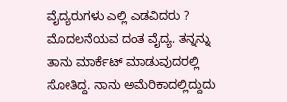ವೈದ್ಯರುಗಳು ಎಲ್ಲಿ ಎಡವಿದರು ? ಮೊದಲನೆಯವ ದಂತ ವೈದ್ಯ. ತನ್ನನ್ನು ತಾನು ಮಾರ್ಕೆಟ್ ಮಾಡುವುದರಲ್ಲಿ ಸೋತಿದ್ದ. ನಾನು ಅಮೆರಿಕಾದಲ್ಲಿದ್ದುದು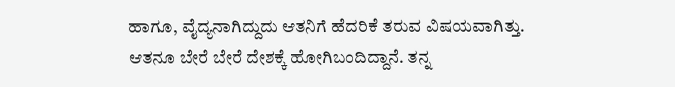ಹಾಗೂ, ವೈದ್ಯನಾಗಿದ್ದುದು ಆತನಿಗೆ ಹೆದರಿಕೆ ತರುವ ವಿಷಯವಾಗಿತ್ತು. ಆತನೂ ಬೇರೆ ಬೇರೆ ದೇಶಕ್ಕೆ ಹೋಗಿಬಂದಿದ್ದಾನೆ. ತನ್ನ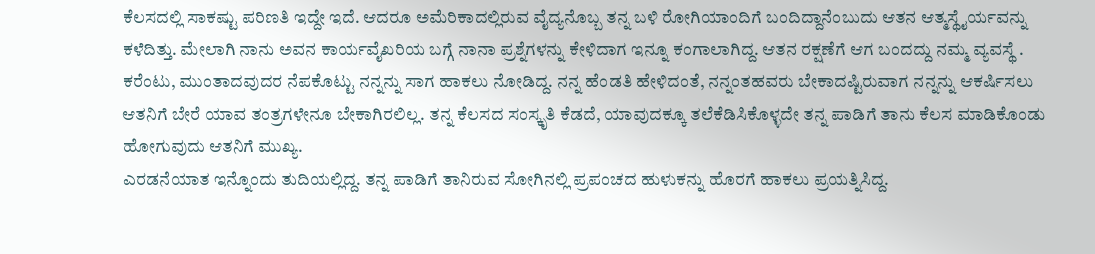ಕೆಲಸದಲ್ಲಿ ಸಾಕಷ್ಟು ಪರಿಣತಿ ಇದ್ದೇ ಇದೆ. ಆದರೂ ಅಮೆರಿಕಾದಲ್ಲಿರುವ ವೈದ್ಯನೊಬ್ಬ ತನ್ನ ಬಳಿ ರೋಗಿಯಾಂದಿಗೆ ಬಂದಿದ್ದಾನೆಂಬುದು ಆತನ ಆತ್ಮಸ್ಥೈರ್ಯವನ್ನು ಕಳೆದಿತ್ತು. ಮೇಲಾಗಿ ನಾನು ಅವನ ಕಾರ್ಯವೈಖರಿಯ ಬಗ್ಗೆ ನಾನಾ ಪ್ರಶ್ನೆಗಳನ್ನು ಕೇಳಿದಾಗ ಇನ್ನೂ ಕಂಗಾಲಾಗಿದ್ದ. ಆತನ ರಕ್ಷಣೆಗೆ ಆಗ ಬಂದದ್ದು ನಮ್ಮ ವ್ಯವಸ್ಥೆ . ಕರೆಂಟು, ಮುಂತಾದವುದರ ನೆಪಕೊಟ್ಟು ನನ್ನನ್ನು ಸಾಗ ಹಾಕಲು ನೋಡಿದ್ದ. ನನ್ನ ಹೆಂಡತಿ ಹೇಳಿದಂತೆ, ನನ್ನಂತಹವರು ಬೇಕಾದಷ್ಟಿರುವಾಗ ನನ್ನನ್ನು ಆಕರ್ಷಿಸಲು ಆತನಿಗೆ ಬೇರೆ ಯಾವ ತಂತ್ರಗಳೇನೂ ಬೇಕಾಗಿರಲಿಲ್ಲ. ತನ್ನ ಕೆಲಸದ ಸಂಸ್ಕೃತಿ ಕೆಡದೆ, ಯಾವುದಕ್ಕೂ ತಲೆಕೆಡಿಸಿಕೊಳ್ಳದೇ ತನ್ನ ಪಾಡಿಗೆ ತಾನು ಕೆಲಸ ಮಾಡಿಕೊಂಡು ಹೋಗುವುದು ಆತನಿಗೆ ಮುಖ್ಯ.
ಎರಡನೆಯಾತ ಇನ್ನೊಂದು ತುದಿಯಲ್ಲಿದ್ದ. ತನ್ನ ಪಾಡಿಗೆ ತಾನಿರುವ ಸೋಗಿನಲ್ಲಿ ಪ್ರಪಂಚದ ಹುಳುಕನ್ನು ಹೊರಗೆ ಹಾಕಲು ಪ್ರಯತ್ನಿಸಿದ್ದ.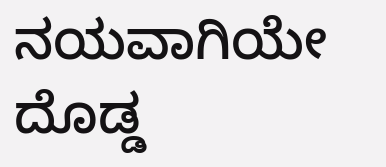ನಯವಾಗಿಯೇ ದೊಡ್ಡ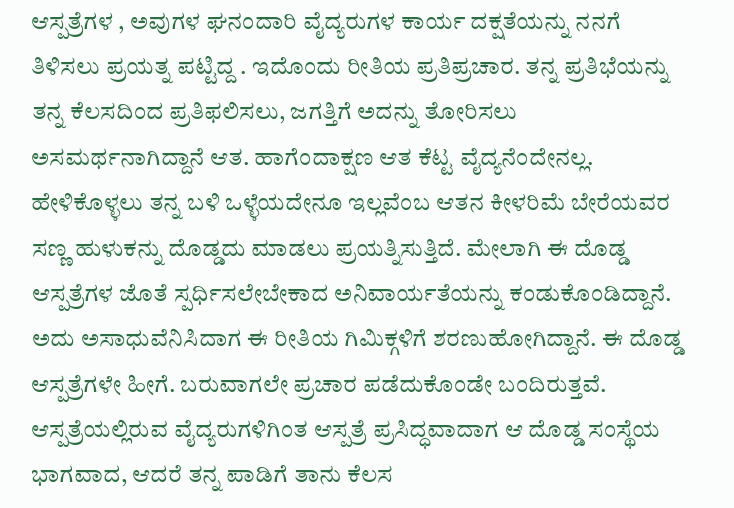ಆಸ್ಪತ್ರೆಗಳ , ಅವುಗಳ ಘನಂದಾರಿ ವೈದ್ಯರುಗಳ ಕಾರ್ಯ ದಕ್ಷತೆಯನ್ನು ನನಗೆ ತಿಳಿಸಲು ಪ್ರಯತ್ನ ಪಟ್ಟಿದ್ದ . ಇದೊಂದು ರೀತಿಯ ಪ್ರತಿಪ್ರಚಾರ. ತನ್ನ ಪ್ರತಿಭೆಯನ್ನು ತನ್ನ ಕೆಲಸದಿಂದ ಪ್ರತಿಫಲಿಸಲು, ಜಗತ್ತಿಗೆ ಅದನ್ನು ತೋರಿಸಲು ಅಸಮರ್ಥನಾಗಿದ್ದಾನೆ ಆತ. ಹಾಗೆಂದಾಕ್ಷಣ ಆತ ಕೆಟ್ಟ ವೈದ್ಯನೆಂದೇನಲ್ಲ. ಹೇಳಿಕೊಳ್ಳಲು ತನ್ನ ಬಳಿ ಒಳ್ಳೆಯದೇನೂ ಇಲ್ಲವೆಂಬ ಆತನ ಕೀಳರಿಮೆ ಬೇರೆಯವರ ಸಣ್ಣ ಹುಳುಕನ್ನು ದೊಡ್ಡದು ಮಾಡಲು ಪ್ರಯತ್ನಿಸುತ್ತಿದೆ. ಮೇಲಾಗಿ ಈ ದೊಡ್ಡ ಆಸ್ಪತ್ರೆಗಳ ಜೊತೆ ಸ್ಪರ್ಧಿಸಲೇಬೇಕಾದ ಅನಿವಾರ್ಯತೆಯನ್ನು ಕಂಡುಕೊಂಡಿದ್ದಾನೆ. ಅದು ಅಸಾಧುವೆನಿಸಿದಾಗ ಈ ರೀತಿಯ ಗಿಮಿಕ್ಗಳಿಗೆ ಶರಣುಹೋಗಿದ್ದಾನೆ. ಈ ದೊಡ್ಡ ಆಸ್ಪತ್ರೆಗಳೇ ಹೀಗೆ. ಬರುವಾಗಲೇ ಪ್ರಚಾರ ಪಡೆದುಕೊಂಡೇ ಬಂದಿರುತ್ತವೆ. ಆಸ್ಪತ್ರೆಯಲ್ಲಿರುವ ವೈದ್ಯರುಗಳಿಗಿಂತ ಆಸ್ಪತ್ರೆ ಪ್ರಸಿದ್ಧವಾದಾಗ ಆ ದೊಡ್ಡ ಸಂಸ್ಥೆಯ ಭಾಗವಾದ, ಆದರೆ ತನ್ನ ಪಾಡಿಗೆ ತಾನು ಕೆಲಸ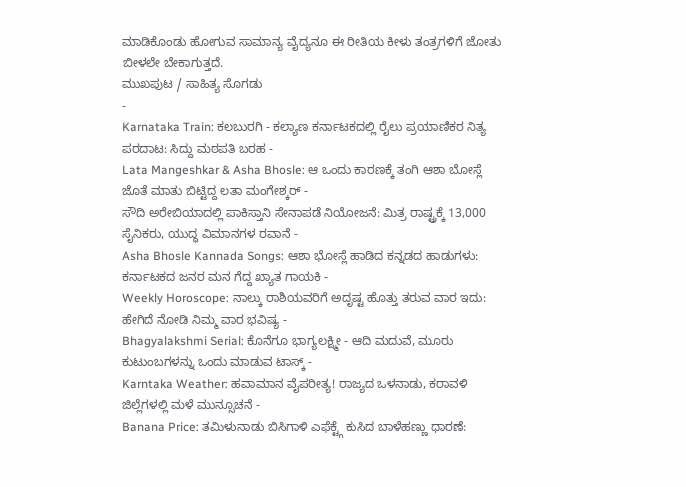ಮಾಡಿಕೊಂಡು ಹೋಗುವ ಸಾಮಾನ್ಯ ವೈದ್ಯನೂ ಈ ರೀತಿಯ ಕೀಳು ತಂತ್ರಗಳಿಗೆ ಜೋತು ಬೀಳಲೇ ಬೇಕಾಗುತ್ತದೆ.
ಮುಖಪುಟ / ಸಾಹಿತ್ಯ ಸೊಗಡು
-
Karnataka Train: ಕಲಬುರಗಿ - ಕಲ್ಯಾಣ ಕರ್ನಾಟಕದಲ್ಲಿ ರೈಲು ಪ್ರಯಾಣಿಕರ ನಿತ್ಯ ಪರದಾಟ: ಸಿದ್ದು ಮಠಪತಿ ಬರಹ -
Lata Mangeshkar & Asha Bhosle: ಆ ಒಂದು ಕಾರಣಕ್ಕೆ ತಂಗಿ ಆಶಾ ಬೋಸ್ಲೆ ಜೊತೆ ಮಾತು ಬಿಟ್ಟಿದ್ದ ಲತಾ ಮಂಗೇಶ್ಕರ್ -
ಸೌದಿ ಅರೇಬಿಯಾದಲ್ಲಿ ಪಾಕಿಸ್ತಾನಿ ಸೇನಾಪಡೆ ನಿಯೋಜನೆ: ಮಿತ್ರ ರಾಷ್ಟ್ರಕ್ಕೆ 13,000 ಸೈನಿಕರು, ಯುದ್ಧ ವಿಮಾನಗಳ ರವಾನೆ -
Asha Bhosle Kannada Songs: ಆಶಾ ಭೋಸ್ಲೆ ಹಾಡಿದ ಕನ್ನಡದ ಹಾಡುಗಳು: ಕರ್ನಾಟಕದ ಜನರ ಮನ ಗೆದ್ದ ಖ್ಯಾತ ಗಾಯಕಿ -
Weekly Horoscope: ನಾಲ್ಕು ರಾಶಿಯವರಿಗೆ ಅದೃಷ್ಟ ಹೊತ್ತು ತರುವ ವಾರ ಇದು: ಹೇಗಿದೆ ನೋಡಿ ನಿಮ್ಮ ವಾರ ಭವಿಷ್ಯ -
Bhagyalakshmi Serial: ಕೊನೆಗೂ ಭಾಗ್ಯಲಕ್ಷ್ಮೀ - ಆದಿ ಮದುವೆ, ಮೂರು ಕುಟುಂಬಗಳನ್ನು ಒಂದು ಮಾಡುವ ಟಾಸ್ಕ್ -
Karntaka Weather: ಹವಾಮಾನ ವೈಪರೀತ್ಯ! ರಾಜ್ಯದ ಒಳನಾಡು, ಕರಾವಳಿ ಜಿಲ್ಲೆಗಳಲ್ಲಿ ಮಳೆ ಮುನ್ಸೂಚನೆ -
Banana Price: ತಮಿಳುನಾಡು ಬಿಸಿಗಾಳಿ ಎಫೆಕ್ಟ್ಗೆ ಕುಸಿದ ಬಾಳೆಹಣ್ಣು ಧಾರಣೆ: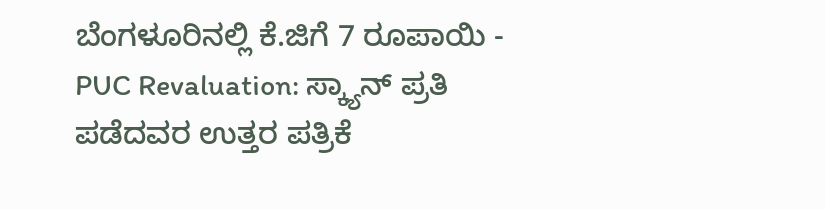ಬೆಂಗಳೂರಿನಲ್ಲಿ ಕೆ.ಜಿಗೆ 7 ರೂಪಾಯಿ -
PUC Revaluation: ಸ್ಕ್ಯಾನ್ ಪ್ರತಿ ಪಡೆದವರ ಉತ್ತರ ಪತ್ರಿಕೆ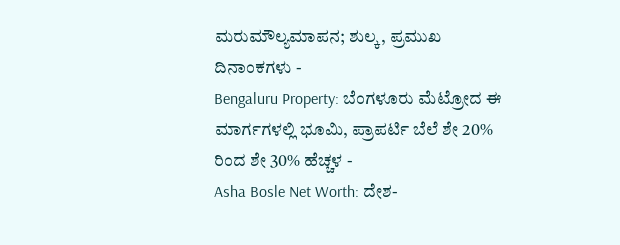ಮರುಮೌಲ್ಯಮಾಪನ; ಶುಲ್ಕ, ಪ್ರಮುಖ ದಿನಾಂಕಗಳು -
Bengaluru Property: ಬೆಂಗಳೂರು ಮೆಟ್ರೋದ ಈ ಮಾರ್ಗಗಳಲ್ಲಿ ಭೂಮಿ, ಪ್ರಾಪರ್ಟಿ ಬೆಲೆ ಶೇ 20% ರಿಂದ ಶೇ 30% ಹೆಚ್ಚಳ -
Asha Bosle Net Worth: ದೇಶ-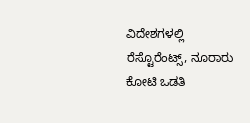ವಿದೇಶಗಳಲ್ಲಿ ರೆಸ್ಟೊರೆಂಟ್ಸ್, ನೂರಾರು ಕೋಟಿ ಒಡತಿ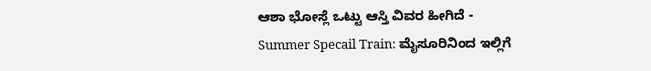ಆಶಾ ಭೋಸ್ಲೆ ಒಟ್ಟು ಆಸ್ತಿ ವಿವರ ಹೀಗಿದೆ -
Summer Specail Train: ಮೈಸೂರಿನಿಂದ ಇಲ್ಲಿಗೆ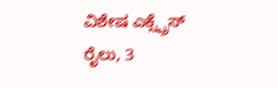ವಿಶೇಷ ಎಕ್ಸ್ಪ್ರೆಸ್ ರೈಲು, 3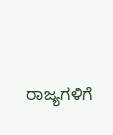ರಾಜ್ಯಗಳಿಗೆ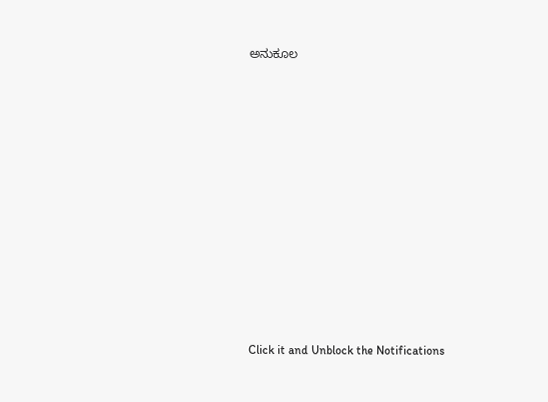ಅನುಕೂಲ












Click it and Unblock the Notifications